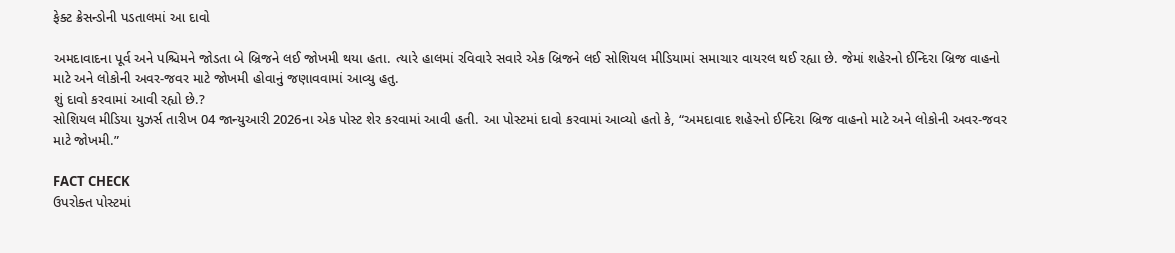ફેક્ટ ક્રેસન્ડોની પડતાલમાં આ દાવો

અમદાવાદના પૂર્વ અને પશ્ચિમને જોડતા બે બ્રિજને લઈ જોખમી થયા હતા. ત્યારે હાલમાં રવિવારે સવારે એક બ્રિજને લઈ સોશિયલ મીડિયામાં સમાચાર વાયરલ થઈ રહ્યા છે. જેમાં શહેરનો ઈન્દિરા બ્રિજ વાહનો માટે અને લોકોની અવર-જવર માટે જોખમી હોવાનું જણાવવામાં આવ્યુ હતુ.
શું દાવો કરવામાં આવી રહ્યો છે.?
સોશિયલ મીડિયા યુઝર્સ તારીખ 04 જાન્યુઆરી 2026ના એક પોસ્ટ શેર કરવામાં આવી હતી. આ પોસ્ટમાં દાવો કરવામાં આવ્યો હતો કે, “અમદાવાદ શહેરનો ઈન્દિરા બ્રિજ વાહનો માટે અને લોકોની અવર-જવર માટે જોખમી.”

FACT CHECK
ઉપરોક્ત પોસ્ટમાં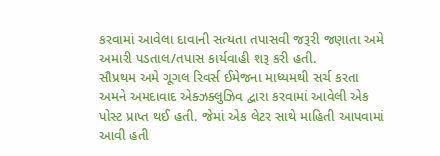કરવામાં આવેલા દાવાની સત્યતા તપાસવી જરૂરી જણાતા અમે અમારી પડતાલ/તપાસ કાર્યવાહી શરૂ કરી હતી.
સૌપ્રથમ અમે ગૂગલ રિવર્સ ઈમેજના માધ્યમથી સર્ચ કરતા અમને અમદાવાદ એક્ઝક્લુઝિવ દ્વારા કરવામાં આવેલી એક પોસ્ટ પ્રાપ્ત થઈ હતી. જેમાં એક લેટર સાથે માહિતી આપવામાં આવી હતી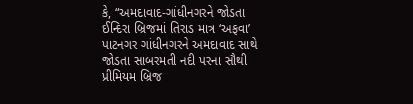કે, “અમદાવાદ-ગાંધીનગરને જોડતા ઈન્દિરા બ્રિજમાં તિરાડ માત્ર ‘અફવા’ પાટનગર ગાંધીનગરને અમદાવાદ સાથે જોડતા સાબરમતી નદી પરના સૌથી પ્રીમિયમ બ્રિજ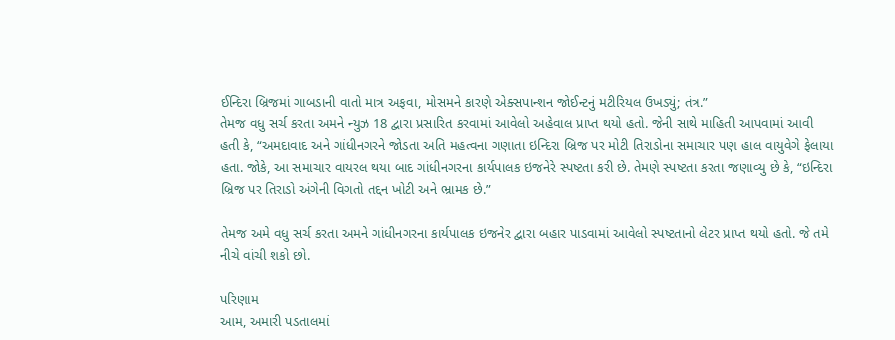ઈન્દિરા બ્રિજમાં ગાબડાની વાતો માત્ર અફવા, મોસમને કારણે એક્સપાન્શન જોઈન્ટનું મટીરિયલ ઉખડ્યું; તંત્ર.”
તેમજ વધુ સર્ચ કરતા અમને ન્યુઝ 18 દ્વારા પ્રસારિત કરવામાં આવેલો અહેવાલ પ્રાપ્ત થયો હતો. જેની સાથે માહિતી આપવામાં આવી હતી કે, “અમદાવાદ અને ગાંધીનગરને જોડતા અતિ મહત્વના ગણાતા ઇન્દિરા બ્રિજ પર મોટી તિરાડોના સમાચાર પણ હાલ વાયુવેગે ફેલાયા હતા. જોકે, આ સમાચાર વાયરલ થયા બાદ ગાંધીનગરના કાર્યપાલક ઇજનેરે સ્પષ્ટતા કરી છે. તેમણે સ્પષ્ટતા કરતા જણાવ્યુ છે કે, “ઇન્દિરા બ્રિજ પર તિરાડો અંગેની વિગતો તદ્દન ખોટી અને ભ્રામક છે.”

તેમજ અમે વધુ સર્ચ કરતા અમને ગાંધીનગરના કાર્યપાલક ઇજનેર દ્વારા બહાર પાડવામાં આવેલો સ્પષ્ટતાનો લેટર પ્રાપ્ત થયો હતો. જે તમે નીચે વાંચી શકો છો.

પરિણામ
આમ, અમારી પડતાલમાં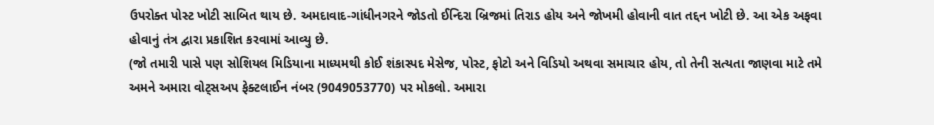ઉપરોક્ત પોસ્ટ ખોટી સાબિત થાય છે. અમદાવાદ-ગાંધીનગરને જોડતો ઈન્દિરા બ્રિજમાં તિરાડ હોય અને જોખમી હોવાની વાત તદ્દન ખોટી છે. આ એક અફવા હોવાનું તંત્ર દ્વારા પ્રકાશિત કરવામાં આવ્યુ છે.
(જો તમારી પાસે પણ સોશિયલ મિડિયાના માધ્યમથી કોઈ શંકાસ્પદ મેસેજ, પોસ્ટ, ફોટો અને વિડિયો અથવા સમાચાર હોય, તો તેની સત્યતા જાણવા માટે તમે અમને અમારા વોટ્સઅપ ફેક્ટલાઈન નંબર (9049053770) પર મોકલો. અમારા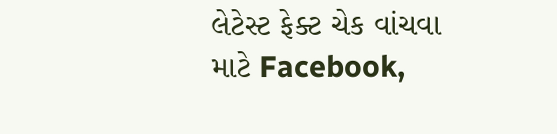લેટેસ્ટ ફેક્ટ ચેક વાંચવા માટે Facebook,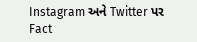Instagram અને Twitter પર Fact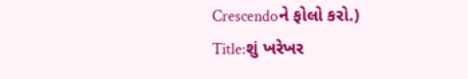Crescendoને ફોલો કરો.)
Title:શું ખરેખર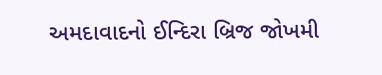અમદાવાદનો ઈન્દિરા બ્રિજ જોખમી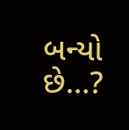બન્યો છે…?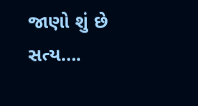જાણો શું છે સત્ય….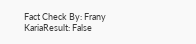Fact Check By: Frany KariaResult: False